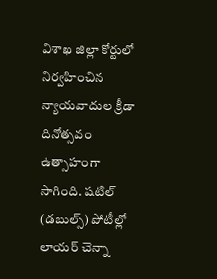విశాఖ జిల్లా కోర్టులో నిర్వహించిన న్యాయవాదుల క్రీడా దినోత్సవం ఉత్సాహంగా సాగింది. షటిల్ (డబుల్స్) పోటీల్లో లాయర్ చెన్నా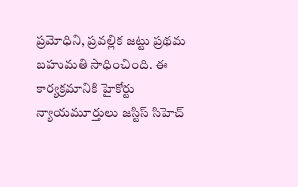ప్రమోధిని, ప్రవల్లిక జట్టు ప్రథమ బహుమతి సాధించింది. ఈ కార్యక్రమానికి హైకోర్టు న్యాయమూర్తులు జస్టిస్ సిహెచ్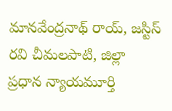మానవేంద్రనాథ్ రాయ్, జస్టిస్ రవి చీమలపాటి, జిల్లా ప్రధాన న్యాయమూర్తి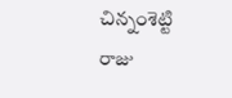చిన్నంశెట్టి రాజు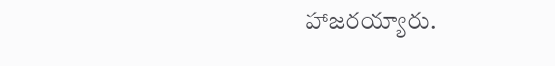హాజరయ్యారు.